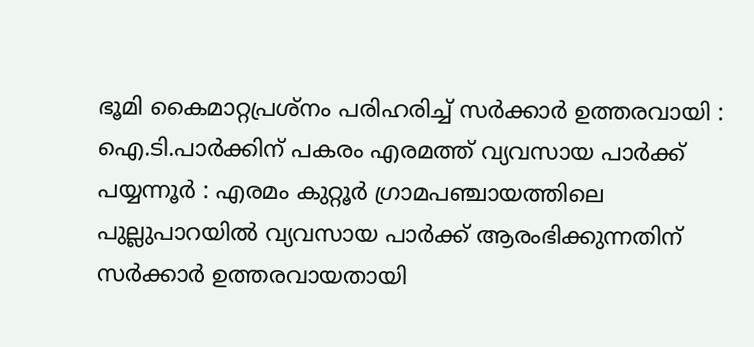ഭൂമി കൈമാറ്റപ്രശ്നം പരിഹരിച്ച് സർക്കാർ ഉത്തരവായി : ഐ.ടി.പാർക്കിന് പകരം എരമത്ത് വ്യവസായ പാർക്ക്
പയ്യന്നൂർ : എരമം കുറ്റൂർ ഗ്രാമപഞ്ചായത്തിലെ പുല്ലുപാറയിൽ വ്യവസായ പാർക്ക് ആരംഭിക്കുന്നതിന് സർക്കാർ ഉത്തരവായതായി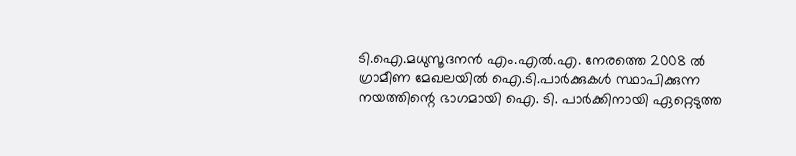ടി.ഐ.മധുസൂദനൻ എം.എൽ.എ. നേരത്തെ 2008 ൽ ഗ്രാമീണ മേഖലയിൽ ഐ.ടി.പാർക്കുകൾ സ്ഥാപിക്കുന്ന നയത്തിന്റെ ഭാഗമായി ഐ. ടി. പാർക്കിനായി ഏറ്റെടുത്ത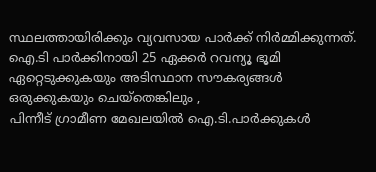സ്ഥലത്തായിരിക്കും വ്യവസായ പാർക്ക് നിർമ്മിക്കുന്നത്.
ഐ.ടി പാർക്കിനായി 25 ഏക്കർ റവന്യൂ ഭൂമി ഏറ്റെടുക്കുകയും അടിസ്ഥാന സൗകര്യങ്ങൾ ഒരുക്കുകയും ചെയ്തെങ്കിലും ,
പിന്നീട് ഗ്രാമീണ മേഖലയിൽ ഐ.ടി.പാർക്കുകൾ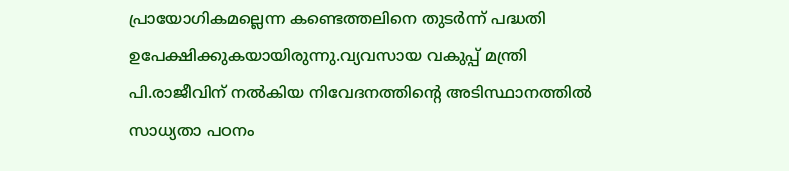പ്രായോഗികമല്ലെന്ന കണ്ടെത്തലിനെ തുടർന്ന് പദ്ധതി ഉപേക്ഷിക്കുകയായിരുന്നു.വ്യവസായ വകുപ്പ് മന്ത്രി പി.രാജീവിന് നൽകിയ നിവേദനത്തിന്റെ അടിസ്ഥാനത്തിൽ സാധ്യതാ പഠനം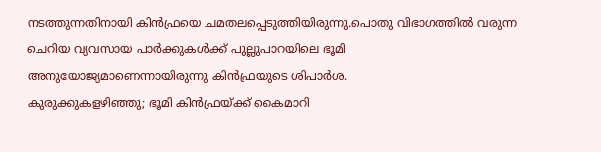നടത്തുന്നതിനായി കിൻഫ്രയെ ചമതലപ്പെടുത്തിയിരുന്നു.പൊതു വിഭാഗത്തിൽ വരുന്ന ചെറിയ വ്യവസായ പാർക്കുകൾക്ക് പുല്ലുപാറയിലെ ഭൂമി അനുയോജ്യമാണെന്നായിരുന്നു കിൻഫ്രയുടെ ശിപാർശ.
കുരുക്കുകളഴിഞ്ഞു; ഭൂമി കിൻഫ്രയ്ക്ക് കൈമാറി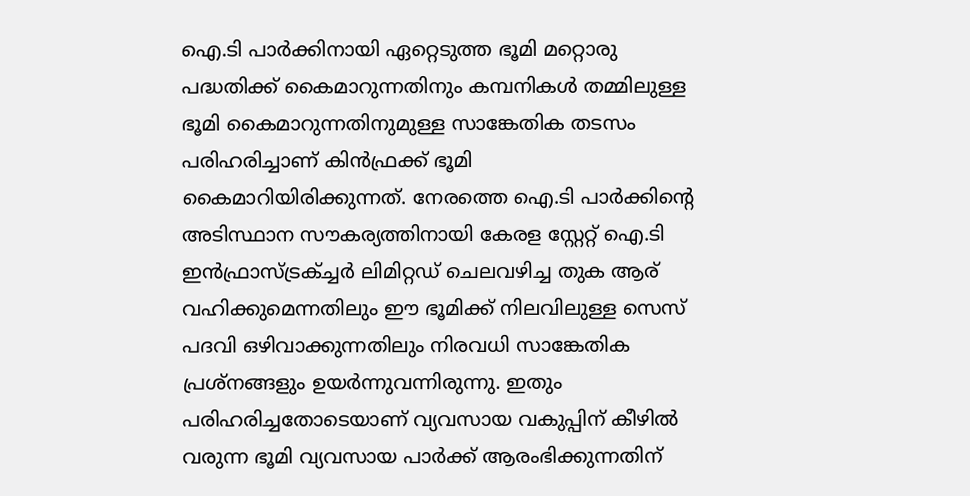ഐ.ടി പാർക്കിനായി ഏറ്റെടുത്ത ഭൂമി മറ്റൊരു പദ്ധതിക്ക് കൈമാറുന്നതിനും കമ്പനികൾ തമ്മിലുള്ള ഭൂമി കൈമാറുന്നതിനുമുള്ള സാങ്കേതിക തടസം പരിഹരിച്ചാണ് കിൻഫ്രക്ക് ഭൂമി കൈമാറിയിരിക്കുന്നത്. നേരത്തെ ഐ.ടി പാർക്കിന്റെ അടിസ്ഥാന സൗകര്യത്തിനായി കേരള സ്റ്റേറ്റ് ഐ.ടി ഇൻഫ്രാസ്ട്രക്ച്ചർ ലിമിറ്റഡ് ചെലവഴിച്ച തുക ആര് വഹിക്കുമെന്നതിലും ഈ ഭൂമിക്ക് നിലവിലുള്ള സെസ് പദവി ഒഴിവാക്കുന്നതിലും നിരവധി സാങ്കേതിക പ്രശ്നങ്ങളും ഉയർന്നുവന്നിരുന്നു. ഇതും പരിഹരിച്ചതോടെയാണ് വ്യവസായ വകുപ്പിന് കീഴിൽ വരുന്ന ഭൂമി വ്യവസായ പാർക്ക് ആരംഭിക്കുന്നതിന്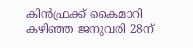കിൻഫ്രക്ക് കൈമാറി കഴിഞ്ഞ ജനുവരി 28ന്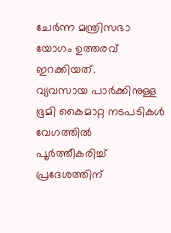ചേർന്ന മന്ത്രിസഭാ യോഗം ഉത്തരവ് ഇറക്കിയത്.
വ്യവസായ പാർക്കിനുള്ള ഭൂമി കൈമാറ്റ നടപടികൾ വേഗത്തിൽ പൂർത്തീകരിച്ച് പ്രദേശത്തിന്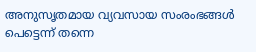അനുസൃതമായ വ്യവസായ സംരംഭങ്ങൾ പെട്ടെന്ന് തന്നെ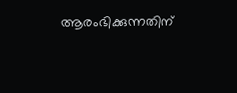ആരംഭിക്കുന്നതിന്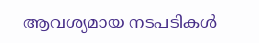ആവശ്യമായ നടപടികൾ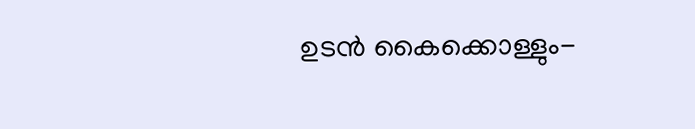ഉടൻ കൈക്കൊള്ളും-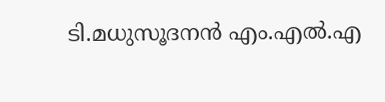ടി.മധുസൂദനൻ എം.എൽ.എ